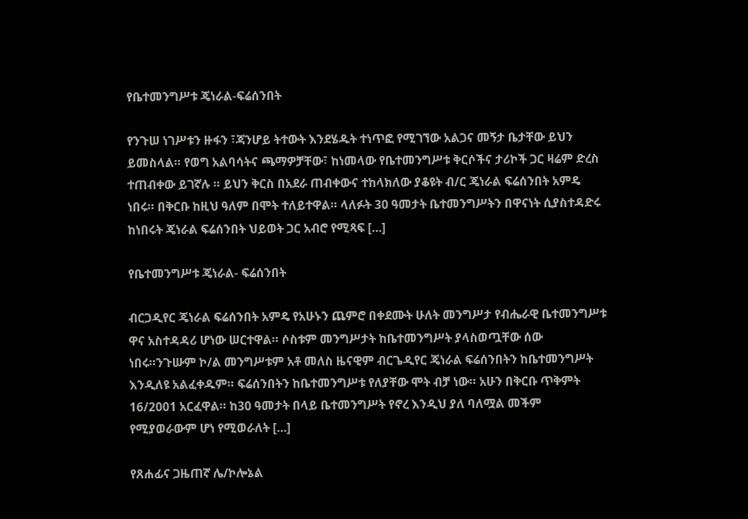የቤተመንግሥቱ ጄነራል-ፍሬሰንበት

የንጉሠ ነገሥቱን ዙፋን ፣ጃንሆይ ትተውት እንደሄዱት ተነጥፎ የሚገኘው አልጋና መኝታ ቤታቸው ይህን ይመስላል። የወግ አልባሳትና ጫማዎቻቸው፣ ከነመላው የቤተመንግሥቱ ቅርሶችና ታሪኮች ጋር ዛሬም ድረስ ተጠብቀው ይገኛሉ ። ይህን ቅርስ በአደራ ጠብቀውና ተከላክለው ያቆዩት ብ/ር ጄነራል ፍሬሰንበት አምዴ ነበሩ። በቅርቡ ከዚህ ዓለም በሞት ተለይተዋል። ላለፉት 30 ዓመታት ቤተመንግሥትን በዋናነት ሲያስተዳድሩ ከነበሩት ጄነራል ፍሬሰንበት ህይወት ጋር አብሮ የሚጻፍ […]

የቤተመንግሥቱ ጄነራል- ፍሬሰንበት

ብርጋዲየር ጄነራል ፍሬሰንበት አምዴ የአሁኑን ጨምሮ በቀደሙት ሁለት መንግሥታ የብሔራዊ ቤተመንግሥቱ ዋና አስተዳዳሪ ሆነው ሠርተዋል። ሶስቱም መንግሥታት ከቤተመንግሥት ያላስወጧቸው ሰው ነበሩ።ንጉሡም ኮ/ል መንግሥቱም አቶ መለስ ዜናዊም ብርጌዲየር ጄነራል ፍሬሰንበትን ከቤተመንግሥት እንዲለዩ አልፈቀዱም። ፍሬሰንበትን ከቤተመንግሥቱ የለያቸው ሞት ብቻ ነው። አሁን በቅርቡ ጥቅምት 16/2001 አርፈዋል። ከ30 ዓመታት በላይ ቤተመንግሥት የኖረ እንዲህ ያለ ባለሟል መችም የሚያወራውም ሆነ የሚወራለት […]

የጸሐፊና ጋዜጠኛ ሌ/ኮሎኔል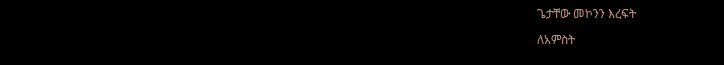ጌታቸው መኮንን እረፍት

ለአምስት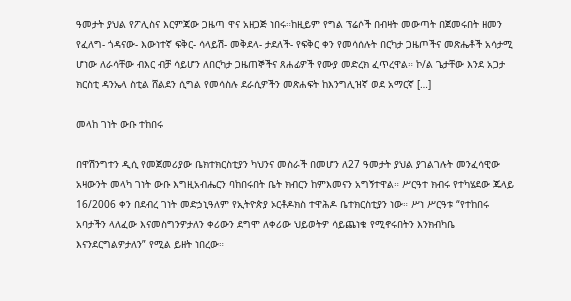ዓመታት ያህል የፖሊስና እርምጃው ጋዜጣ ዋና አዘጋጅ ነበሩ።ከዚይም የግል ፕሬሶች በብዛት መውጣት በጀመሩበት ዘመን የፈለግ- ጎዳናው- እውነተኛ ፍቅር- ሳላይሽ- መቅደላ- ታደለች- የፍቅር ቀን የመሳሰሉት በርካታ ጋዜጦችና መጽሔቶች አሳታሚ ሆነው ለራሳቸው ብእር ብቻ ሳይሆን ለበርካታ ጋዜጠኞችና ጸሐፊዎች የሙያ መድረክ ፈጥረዋል። ኮ/ል ጌታቸው እንደ አጋታ ክርስቲ ዳንኤላ ስቲል ሸልደን ሲግል የመሳስሉ ደራሲዎችን መጽሐፍት ከእንግሊዝኛ ወደ አማርኛ […]

መላከ ገነት ውቡ ተከበሩ

በዋሽንግተን ዲሲ የመጀመሪያው ቤክተክርስቲያን ካህንና መስራች በመሆን ለ27 ዓመታት ያህል ያገልገሉት መንፈሳዊው አዛውንት መላካ ገነት ውቡ እግዚአብሔርን ባከበሩበት ቤት ክብርን ከምእመናን አግኝተዋል። ሥርዓተ ክብሩ የተካሄደው ጁላይ 16/2006 ቀን በደብረ ገነት መድኃኒዓለም የኢትዮጵያ ኦርቶዶክስ ተዋሕዶ ቤተክርስቲያን ነው። ሥነ ሥርዓቱ “የተከበሩ አባታችን ላለፈው እናመስግንዎታለን ቀሪውን ደግሞ ለቀሪው ህይወትዎ ሳይጨነቁ የሚኖሩበትን እንክብካቤ እናንደርግልዎታለን” የሚል ይዘት ነበረው።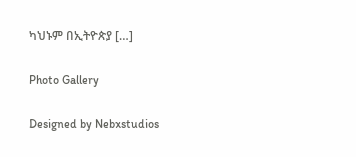ካህኑም በኢትዮጵያ […]

Photo Gallery

Designed by Nebxstudios